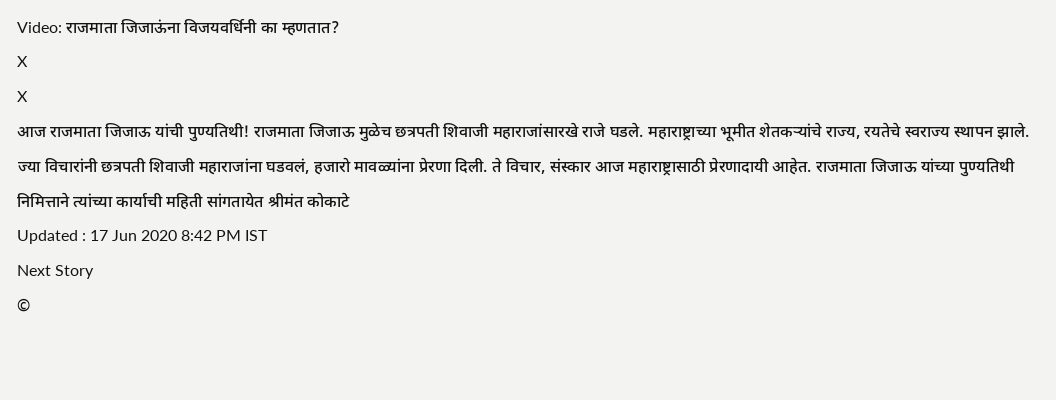Video: राजमाता जिजाऊंना विजयवर्धिनी का म्हणतात?
X
X
आज राजमाता जिजाऊ यांची पुण्यतिथी! राजमाता जिजाऊ मुळेच छत्रपती शिवाजी महाराजांसारखे राजे घडले. महाराष्ट्राच्या भूमीत शेतकऱ्यांचे राज्य, रयतेचे स्वराज्य स्थापन झाले. ज्या विचारांनी छत्रपती शिवाजी महाराजांना घडवलं, हजारो मावळ्यांना प्रेरणा दिली. ते विचार, संस्कार आज महाराष्ट्रासाठी प्रेरणादायी आहेत. राजमाता जिजाऊ यांच्या पुण्यतिथी निमित्ताने त्यांच्या कार्याची महिती सांगतायेत श्रीमंत कोकाटे
Updated : 17 Jun 2020 8:42 PM IST
Next Story
©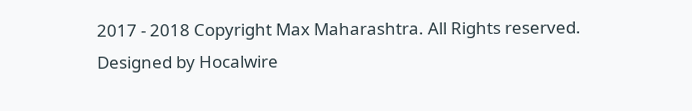2017 - 2018 Copyright Max Maharashtra. All Rights reserved.
Designed by Hocalwire